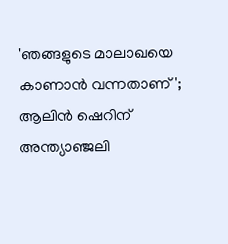'ഞങ്ങളുടെ മാലാഖയെ കാണാൻ വന്നതാണ്'; ആലിൻ ഷെറിന് അന്ത്യാഞ്ജലി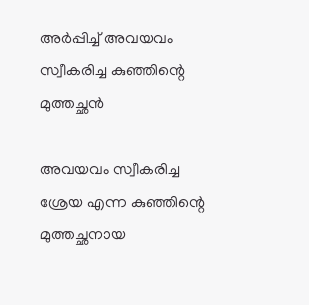അർപ്പിച്ച് അവയവം സ്വീകരിച്ച കുഞ്ഞിന്റെ മുത്തച്ഛന്‍

അവയവം സ്വീകരിച്ച ശ്രേയ എന്ന കുഞ്ഞിന്റെ മുത്തച്ഛനായ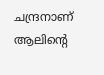ചന്ദ്രനാണ് ആലിന്‍റെ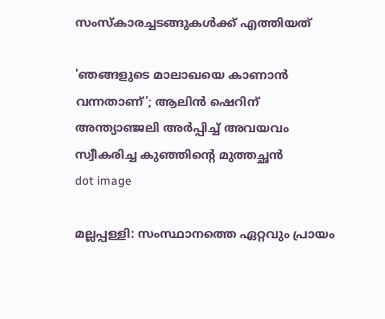സംസ്‌കാരച്ചടങ്ങുകൾക്ക് എത്തിയത്

'ഞങ്ങളുടെ മാലാഖയെ കാണാൻ വന്നതാണ്'; ആലിൻ ഷെറിന് അന്ത്യാഞ്ജലി അർപ്പിച്ച് അവയവം സ്വീകരിച്ച കുഞ്ഞിന്റെ മുത്തച്ഛന്‍
dot image

മല്ലപ്പള്ളി: സംസ്ഥാനത്തെ ഏറ്റവും പ്രായം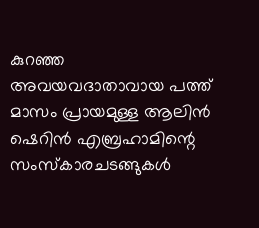കുറഞ്ഞ അവയവദാതാവായ പത്ത് മാസം പ്രായമുള്ള ആലിൻ ഷെറിൻ എബ്രഹാമിന്റെ സംസ്‌കാരചടങ്ങുകൾ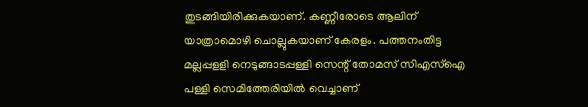തുടങ്ങിയിരിക്കുകയാണ്. കണ്ണീരോടെ ആലിന് യാത്രാമൊഴി ചൊല്ലുകയാണ് കേരളം. പത്തനംതിട്ട മല്ലപ്പളളി നെടുങ്ങാടപ്പള്ളി സെന്റ് തോമസ് സിഎസ്ഐ പള്ളി സെമിത്തേരിയിൽ വെച്ചാണ്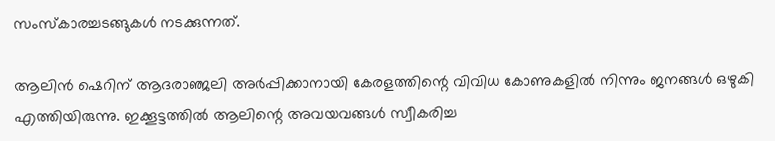സംസ്‌കാരച്ചടങ്ങുകൾ നടക്കുന്നത്.

ആലിൻ ഷെറിന് ആദരാഞ്ജലി അർപ്പിക്കാനായി കേരളത്തിന്റെ വിവിധ കോണുകളിൽ നിന്നും ജനങ്ങൾ ഒഴുകി എത്തിയിരുന്നു. ഇക്കൂട്ടത്തിൽ ആലിന്റെ അവയവങ്ങൾ സ്വീകരിച്ച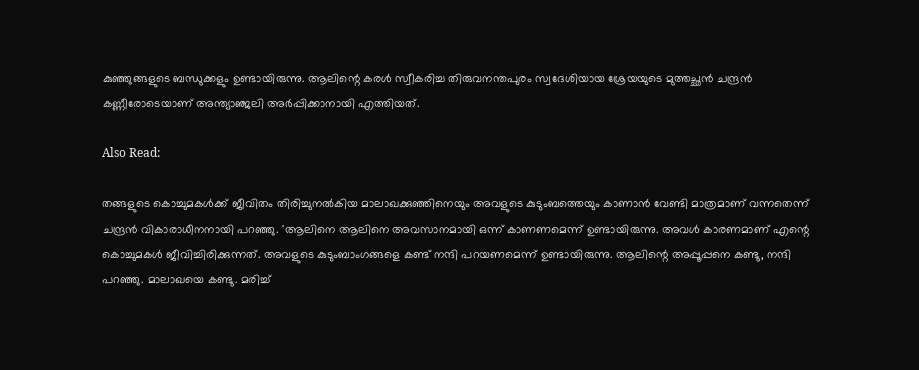കുഞ്ഞുങ്ങളുടെ ബന്ധുക്കളും ഉണ്ടായിരുന്നു. ആലിന്റെ കരൾ സ്വീകരിച്ച തിരുവനന്തപുരം സ്വദേശിയായ ശ്രേയയുടെ മുത്തച്ഛൻ ചന്ദ്രന്‍ കണ്ണീരോടെയാണ് അന്ത്യാഞ്ജലി അര്‍പ്പിക്കാനായി എത്തിയത്.

Also Read:

തങ്ങളുടെ കൊച്ചുമകൾക്ക് ജീവിതം തിരിച്ചുനൽകിയ മാലാഖക്കുഞ്ഞിനെയും അവളുടെ കുടുംബത്തെയും കാണാൻ വേണ്ടി മാത്രമാണ് വന്നതെന്ന് ചന്ദ്രൻ വികാരാധീനനായി പറഞ്ഞു. 'ആലിനെ ആലിനെ അവസാനമായി ഒന്ന് കാണണമെന്ന് ഉണ്ടായിരുന്നു. അവൾ കാരണമാണ് എന്റെ കൊച്ചുമകൾ ജീവിച്ചിരിക്കുന്നത്. അവളുടെ കുടുംബാംഗങ്ങളെ കണ്ട് നന്ദി പറയണമെന്ന് ഉണ്ടായിരുന്നു. ആലിന്റെ അപ്പൂപ്പനെ കണ്ടു, നന്ദി പറഞ്ഞു. മാലാഖയെ കണ്ടു. മരിച്ച്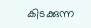കിടക്കുന്ന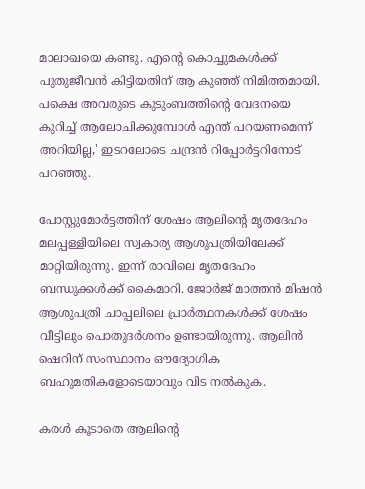മാലാഖയെ കണ്ടു. എന്റെ കൊച്ചുമകൾക്ക് പുതുജീവൻ കിട്ടിയതിന് ആ കുഞ്ഞ് നിമിത്തമായി. പക്ഷെ അവരുടെ കുടുംബത്തിന്റെ വേദനയെ കുറിച്ച് ആലോചിക്കുമ്പോൾ എന്ത് പറയണമെന്ന് അറിയില്ല,' ഇടറലോടെ ചന്ദ്രൻ റിപ്പോർട്ടറിനോട് പറഞ്ഞു.

പോസ്റ്റുമോർട്ടത്തിന് ശേഷം ആലിന്റെ മൃതദേഹം മലപ്പള്ളിയിലെ സ്വകാര്യ ആശുപത്രിയിലേക്ക് മാറ്റിയിരുന്നു. ഇന്ന് രാവിലെ മൃതദേഹം ബന്ധുക്കൾക്ക് കൈമാറി. ജോർജ് മാത്തൻ മിഷൻ ആശുപത്രി ചാപ്പലിലെ പ്രാർത്ഥനകൾക്ക് ശേഷം വീട്ടിലും പൊതുദർശനം ഉണ്ടായിരുന്നു. ആലിൻ ഷെറിന് സംസ്ഥാനം ഔദ്യോഗിക ബഹുമതികളോടെയാവും വിട നൽകുക.

കരൾ കൂടാതെ ആലിന്റെ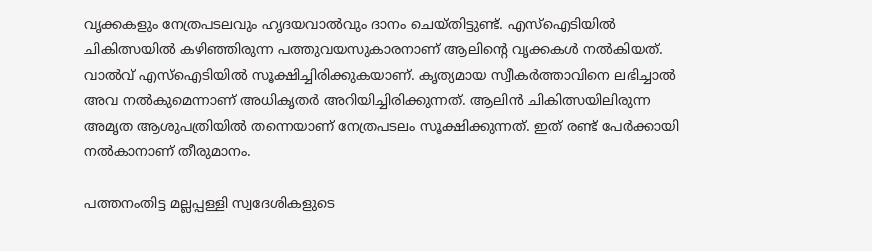വൃക്കകളും നേത്രപടലവും ഹൃദയവാൽവും ദാനം ചെയ്തിട്ടുണ്ട്. എസ്ഐടിയിൽ ചികിത്സയിൽ കഴിഞ്ഞിരുന്ന പത്തുവയസുകാരനാണ് ആലിന്റെ വൃക്കകൾ നൽകിയത്. വാൽവ് എസ്ഐടിയിൽ സൂക്ഷിച്ചിരിക്കുകയാണ്. കൃത്യമായ സ്വീകർത്താവിനെ ലഭിച്ചാൽ അവ നൽകുമെന്നാണ് അധികൃതർ അറിയിച്ചിരിക്കുന്നത്. ആലിൻ ചികിത്സയിലിരുന്ന അമൃത ആശുപത്രിയിൽ തന്നെയാണ് നേത്രപടലം സൂക്ഷിക്കുന്നത്. ഇത് രണ്ട് പേർക്കായി നൽകാനാണ് തീരുമാനം.

പത്തനംതിട്ട മല്ലപ്പള്ളി സ്വദേശികളുടെ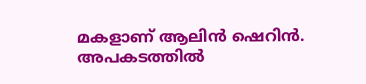മകളാണ് ആലിൻ ഷെറിൻ. അപകടത്തിൽ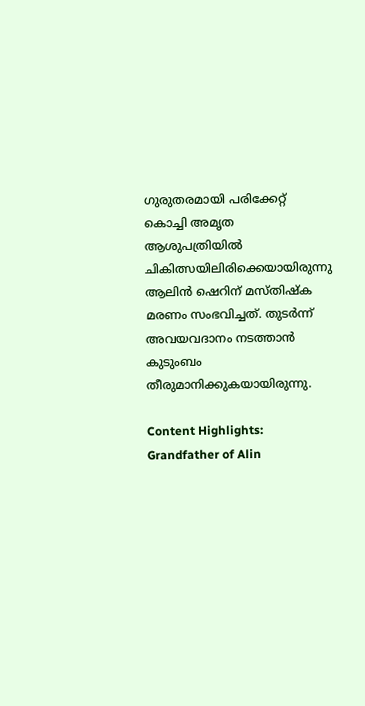ഗുരുതരമായി പരിക്കേറ്റ് കൊച്ചി അമൃത ആശുപത്രിയിൽ ചികിത്സയിലിരിക്കെയായിരുന്നു ആലിൻ ഷെറിന് മസ്തിഷ്‌ക മരണം സംഭവിച്ചത്. തുടർന്ന് അവയവദാനം നടത്താൻ കുടുംബം തീരുമാനിക്കുകയായിരുന്നു.

Content Highlights: Grandfather of Alin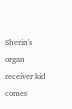Sherin's organ receiver kid comes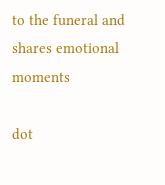to the funeral and shares emotional moments

dot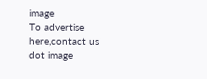image
To advertise here,contact us
dot image